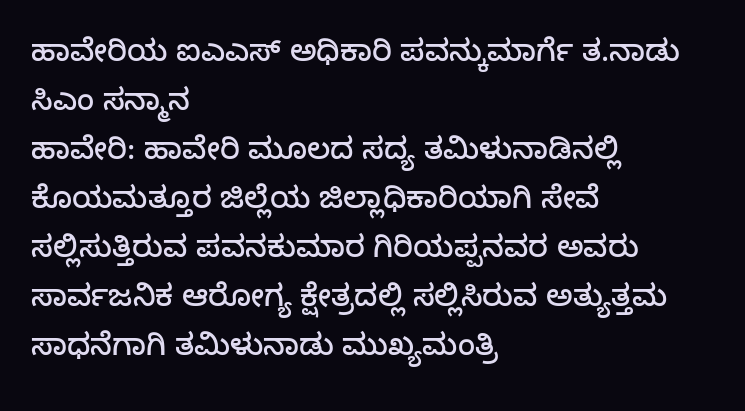ಹಾವೇರಿಯ ಐಎಎಸ್ ಅಧಿಕಾರಿ ಪವನ್ಕುಮಾರ್ಗೆ ತ.ನಾಡು ಸಿಎಂ ಸನ್ಮಾನ
ಹಾವೇರಿ: ಹಾವೇರಿ ಮೂಲದ ಸದ್ಯ ತಮಿಳುನಾಡಿನಲ್ಲಿ ಕೊಯಮತ್ತೂರ ಜಿಲ್ಲೆಯ ಜಿಲ್ಲಾಧಿಕಾರಿಯಾಗಿ ಸೇವೆ ಸಲ್ಲಿಸುತ್ತಿರುವ ಪವನಕುಮಾರ ಗಿರಿಯಪ್ಪನವರ ಅವರು ಸಾರ್ವಜನಿಕ ಆರೋಗ್ಯ ಕ್ಷೇತ್ರದಲ್ಲಿ ಸಲ್ಲಿಸಿರುವ ಅತ್ಯುತ್ತಮ ಸಾಧನೆಗಾಗಿ ತಮಿಳುನಾಡು ಮುಖ್ಯಮಂತ್ರಿ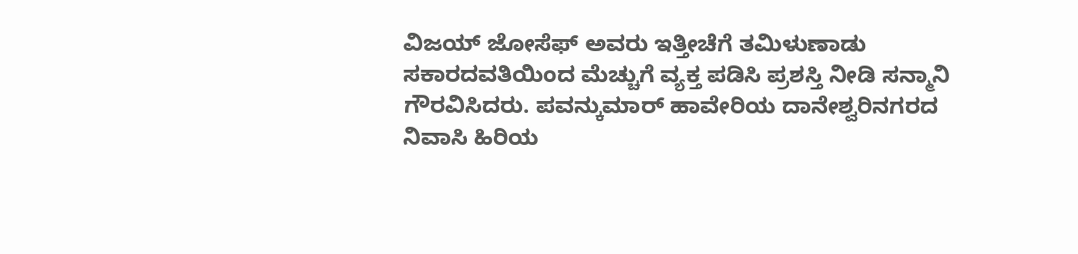ವಿಜಯ್ ಜೋಸೆಫ್ ಅವರು ಇತ್ತೀಚೆಗೆ ತಮಿಳುಣಾಡು ಸಕಾರದವತಿಯಿಂದ ಮೆಚ್ಚುಗೆ ವ್ಯಕ್ತ ಪಡಿಸಿ ಪ್ರಶಸ್ತಿ ನೀಡಿ ಸನ್ಮಾನಿ ಗೌರವಿಸಿದರು. ಪವನ್ಕುಮಾರ್ ಹಾವೇರಿಯ ದಾನೇಶ್ವರಿನಗರದ ನಿವಾಸಿ ಹಿರಿಯ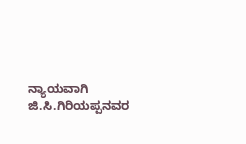ನ್ಯಾಯವಾಗಿ ಜಿ.ಸಿ.ಗಿರಿಯಪ್ಪನವರ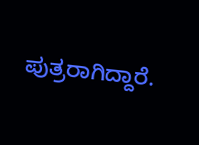ಪುತ್ರರಾಗಿದ್ದಾರೆ.